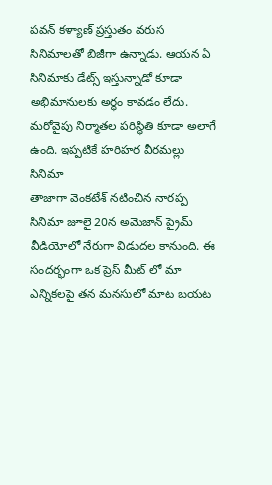పవన్ కళ్యాణ్ ప్రస్తుతం వరుస సినిమాలతో బిజీగా ఉన్నాడు. ఆయన ఏ సినిమాకు డేట్స్ ఇస్తున్నాడో కూడా అభిమానులకు అర్థం కావడం లేదు. మరోవైపు నిర్మాతల పరిస్థితి కూడా అలాగే ఉంది. ఇప్పటికే హరిహర వీరమల్లు సినిమా
తాజాగా వెంకటేశ్ నటించిన నారప్ప సినిమా జూలై 20న అమెజాన్ ప్రైమ్ వీడియోలో నేరుగా విడుదల కానుంది. ఈ సందర్భంగా ఒక ప్రెస్ మీట్ లో మా ఎన్నికలపై తన మనసులో మాట బయట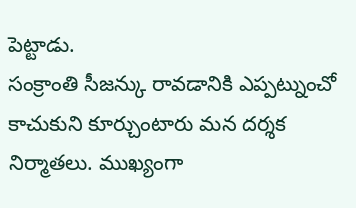పెట్టాడు.
సంక్రాంతి సీజన్కు రావడానికి ఎప్పట్నుంచో కాచుకుని కూర్చుంటారు మన దర్శక నిర్మాతలు. ముఖ్యంగా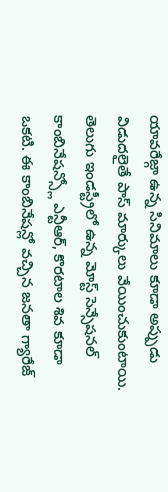యావరేజ్గా ఉన్న సినిమాలు కూడా అప్పుడు విడుదలైతే పాస్ మార్కులు వేయించుకుంటాయి.
తెలుగు ఇండస్ట్రీలో ఉన్న మోస్ట్ సెన్సేషనల్ కాంబినేషన్స్లో ఎన్టీఆర్, కొరటాల శివ కూడా ఒకటి. ఈ కాంబినేషన్లో వచ్చిన జనతా గ్యారేజ్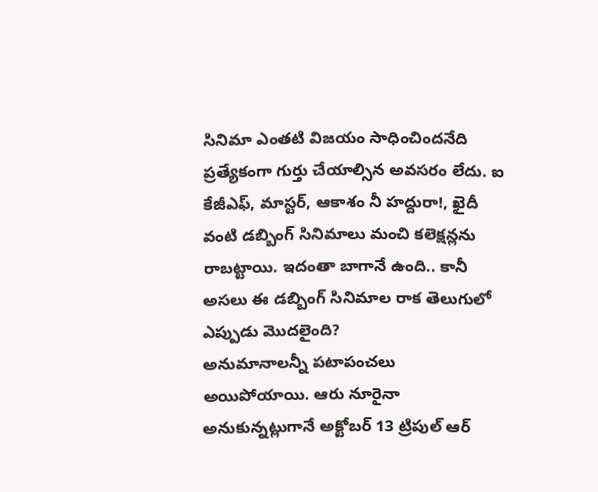సినిమా ఎంతటి విజయం సాధించిందనేది ప్రత్యేకంగా గుర్తు చేయాల్సిన అవసరం లేదు. ఐ
కేజీఎఫ్, మాస్టర్, ఆకాశం నీ హద్దురా!, ఖైదీ వంటి డబ్బింగ్ సినిమాలు మంచి కలెక్షన్లను రాబట్టాయి. ఇదంతా బాగానే ఉంది.. కానీ అసలు ఈ డబ్బింగ్ సినిమాల రాక తెలుగులో ఎప్పుడు మొదలైంది?
అనుమానాలన్నీ పటాపంచలు అయిపోయాయి. ఆరు నూరైనా అనుకున్నట్లుగానే అక్టోబర్ 13 ట్రిపుల్ ఆర్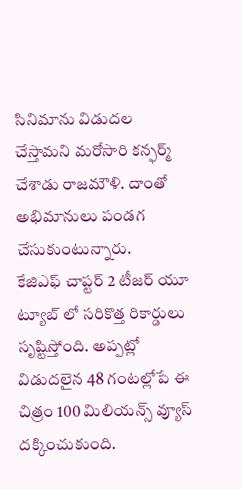సినిమాను విడుదల చేస్తామని మరోసారి కన్ఫర్మ్ చేశాడు రాజమౌళి. దాంతో అభిమానులు పండగ చేసుకుంటున్నారు.
కేజిఎఫ్ చాప్టర్ 2 టీజర్ యూ ట్యూబ్ లో సరికొత్త రికార్డులు సృష్టిస్తోంది. అప్పట్లో విడుదలైన 48 గంటల్లోపే ఈ చిత్రం 100 మిలియన్స్ వ్యూస్ దక్కించుకుంది.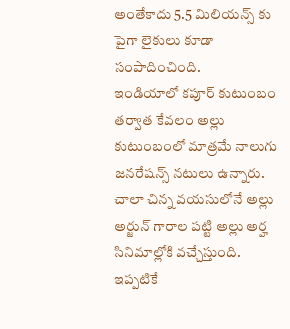అంతేకాదు 5.5 మిలియన్స్ కు పైగా లైకులు కూడా సంపాదించింది.
ఇండియాలో కపూర్ కుటుంబం తర్వాత కేవలం అల్లు కుటుంబంలో మాత్రమే నాలుగు జనరేషన్స్ నటులు ఉన్నారు. చాలా చిన్న వయసులోనే అల్లు అర్జున్ గారాల పట్టి అల్లు అర్హ సినిమాల్లోకి వచ్చేస్తుంది.
ఇప్పటికే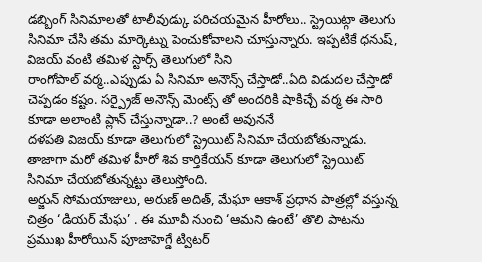డబ్బింగ్ సినిమాలతో టాలీవుడ్కు పరిచయమైన హీరోలు.. స్ట్రెయిట్గా తెలుగు సినిమా చేసి తమ మార్కెట్ను పెంచుకోవాలని చూస్తున్నారు. ఇప్పటికే ధనుష్, విజయ్ వంటి తమిళ స్టార్స్ తెలుగులో సిని
రాంగోపాల్ వర్మ..ఎప్పుడు ఏ సినిమా అనౌన్స్ చేస్తాడో..ఏది విడుదల చేస్తాడో చెప్పడం కష్టం. సర్ప్రైజ్ అనౌన్స్ మెంట్స్ తో అందరికి షాకిచ్చే వర్మ ఈ సారి కూడా అలాంటి ప్లాన్ చేస్తున్నాడా..? అంటే అవుననే
దళపతి విజయ్ కూడా తెలుగులో స్ట్రెయిట్ సినిమా చేయబోతున్నాడు. తాజాగా మరో తమిళ హీరో శివ కార్తికేయన్ కూడా తెలుగులో స్ట్రెయిట్ సినిమా చేయబోతున్నట్టు తెలుస్తోంది.
అర్జున్ సోమయాజులు, అరుణ్ అదిత్, మేఘా ఆకాశ్ ప్రధాన పాత్రల్లో వస్తున్న చిత్రం ‘డియర్ మేఘ’ . ఈ మూవీ నుంచి ‘ఆమని ఉంటే’ తొలి పాటను ప్రముఖ హీరోయిన్ పూజాహెగ్డే ట్విటర్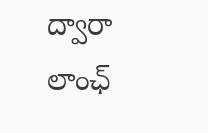ద్వారా లాంఛ్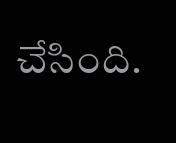చేసింది.